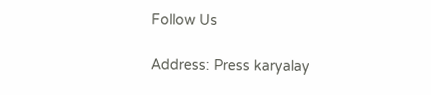Follow Us

Address: Press karyalay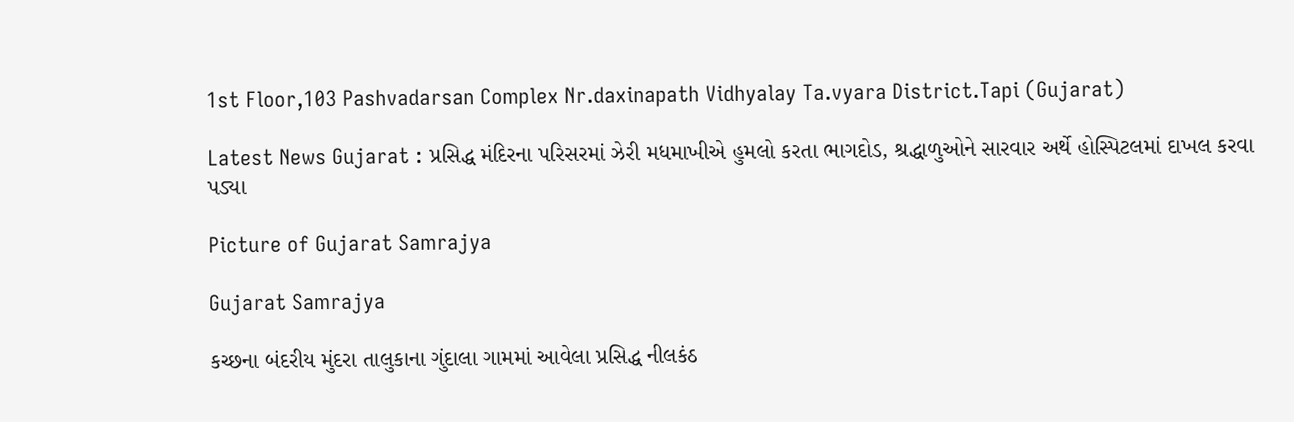1st Floor,103 Pashvadarsan Complex Nr.daxinapath Vidhyalay Ta.vyara District.Tapi (Gujarat)

Latest News Gujarat : પ્રસિદ્ધ મંદિરના પરિસરમાં ઝેરી મધમાખીએ હુમલો કરતા ભાગદોડ, શ્રદ્ધાળુઓને સારવાર અર્થે હોસ્પિટલમાં દાખલ કરવા પડ્યા

Picture of Gujarat Samrajya

Gujarat Samrajya

કચ્છના બંદરીય મુંદરા તાલુકાના ગુંદાલા ગામમાં આવેલા પ્રસિદ્ધ નીલકંઠ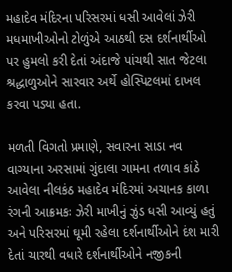મહાદેવ મંદિરના પરિસરમાં ધસી આવેલાં ઝેરી મધમાખીઓનો ટોળુંએ આઠથી દસ દર્શનાર્થીઓ પર હુમલો કરી દેતાં અંદાજે પાંચથી સાત જેટલા શ્રદ્ધાળુઓને સારવાર અર્થે હોસ્પિટલમાં દાખલ કરવા પડ્યા હતા.

મળતી વિગતો પ્રમાણે, સવારના સાડા નવ વાગ્યાના અરસામાં ગુંદાલા ગામના તળાવ કાંઠે આવેલા નીલકંઠ મહાદેવ મંદિરમાં અચાનક કાળા રંગની આક્રમકઃ ઝેરી માખીનું ઝુંડ ધસી આવ્યું હતું અને પરિસરમાં ઘૂમી રહેલા દર્શનાર્થીઓને દંશ મારી દેતાં ચારથી વધારે દર્શનાર્થીઓને નજીકની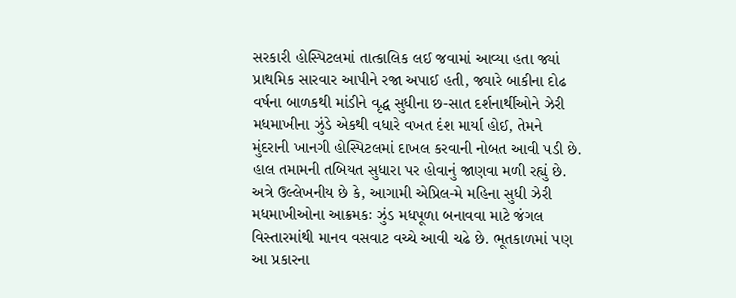સરકારી હોસ્પિટલમાં તાત્કાલિક લઈ જવામાં આવ્યા હતા જ્યાં પ્રાથમિક સારવાર આપીને રજા અપાઈ હતી, જ્યારે બાકીના દોઢ વર્ષના બાળકથી માંડીને વૃદ્ધ સુધીના છ-સાત દર્શનાર્થીઓને ઝેરી મધમાખીના ઝુંડે એકથી વધારે વખત દંશ માર્યા હોઈ, તેમને મુંદરાની ખાનગી હોસ્પિટલમાં દાખલ કરવાની નોબત આવી પડી છે. હાલ તમામની તબિયત સુધારા પર હોવાનું જાણવા મળી રહ્યું છે. અત્રે ઉલ્લેખનીય છે કે, આગામી એપ્રિલ-મે મહિના સુધી ઝેરી મધમાખીઓના આક્રમકઃ ઝુંડ મધપૂળા બનાવવા માટે જંગલ વિસ્તારમાંથી માનવ વસવાટ વચ્ચે આવી ચઢે છે. ભૂતકાળમાં પણ આ પ્રકારના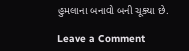હુમલાના બનાવો બની ચૂક્યા છે.

Leave a Comment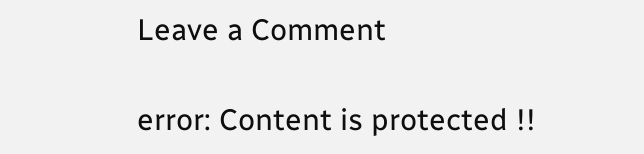Leave a Comment

error: Content is protected !!